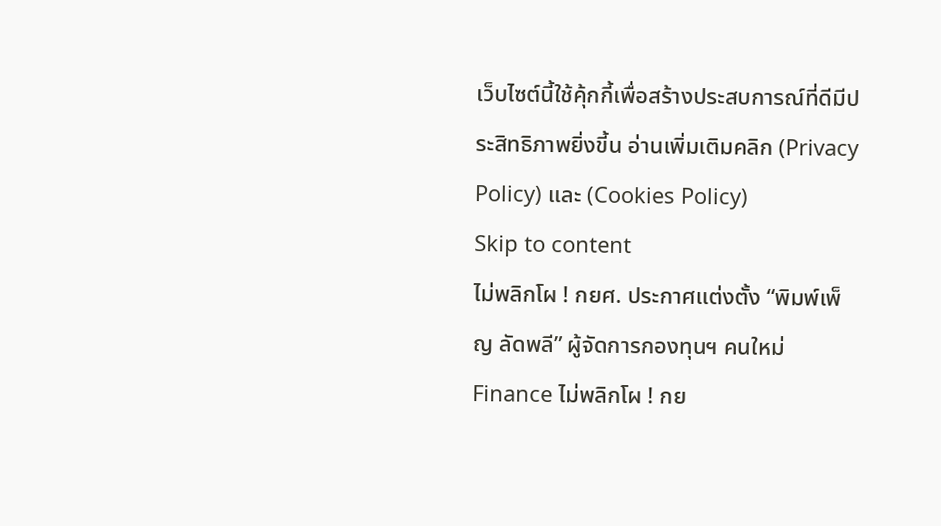เว็บไซต์นี้ใช้คุ้กกี้เพื่อสร้างประสบการณ์ที่ดีมีประสิทธิภาพยิ่งขี้น อ่านเพิ่มเติมคลิก (Privacy Policy) และ (Cookies Policy)
Skip to content
ไม่พลิกโผ ! กยศ. ประกาศแต่งตั้ง “พิมพ์เพ็ญ ลัดพลี” ผู้จัดการกองทุนฯ คนใหม่
Finance ไม่พลิกโผ ! กย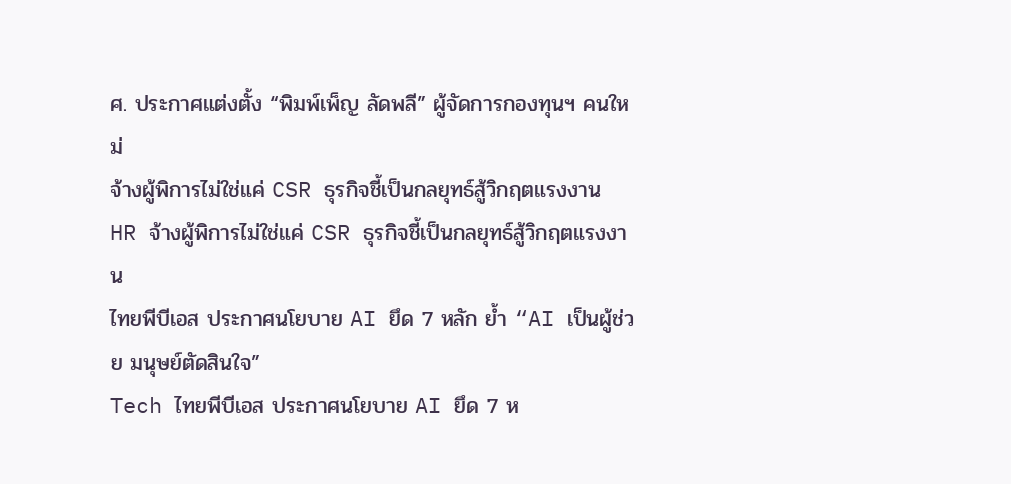ศ. ประกาศแต่งตั้ง “พิมพ์เพ็ญ ลัดพลี” ผู้จัดการกองทุนฯ คนใหม่
จ้างผู้พิการไม่ใช่แค่ CSR ธุรกิจชี้เป็นกลยุทธ์สู้วิกฤตแรงงาน
HR จ้างผู้พิการไม่ใช่แค่ CSR ธุรกิจชี้เป็นกลยุทธ์สู้วิกฤตแรงงาน
ไทยพีบีเอส ประกาศนโยบาย AI ยึด 7 หลัก ย้ำ “AI เป็นผู้ช่วย มนุษย์ตัดสินใจ”
Tech ไทยพีบีเอส ประกาศนโยบาย AI ยึด 7 ห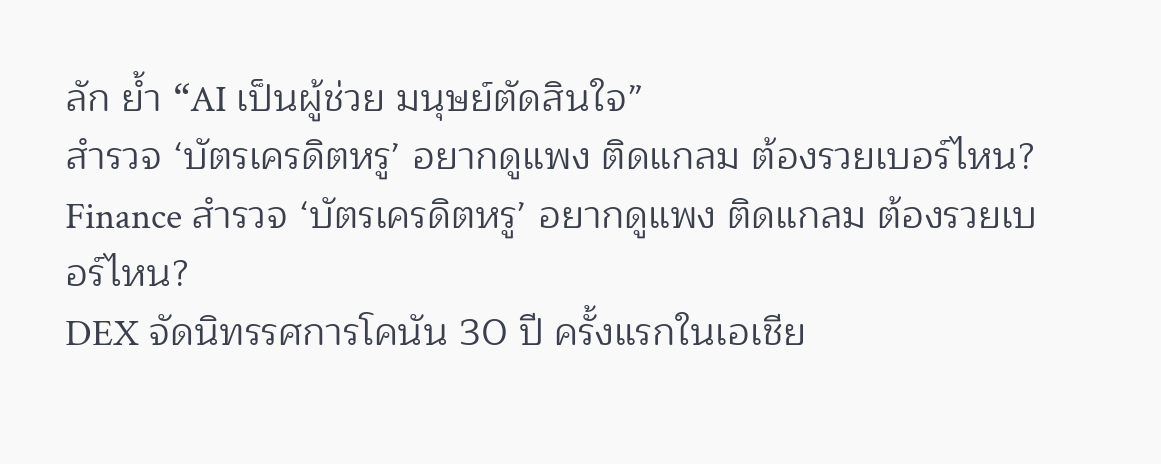ลัก ย้ำ “AI เป็นผู้ช่วย มนุษย์ตัดสินใจ”
สำรวจ ‘บัตรเครดิตหรู’ อยากดูแพง ติดแกลม ต้องรวยเบอร์ไหน?
Finance สำรวจ ‘บัตรเครดิตหรู’ อยากดูแพง ติดแกลม ต้องรวยเบอร์ไหน?
DEX จัดนิทรรศการโคนัน 30 ปี ครั้งแรกในเอเชีย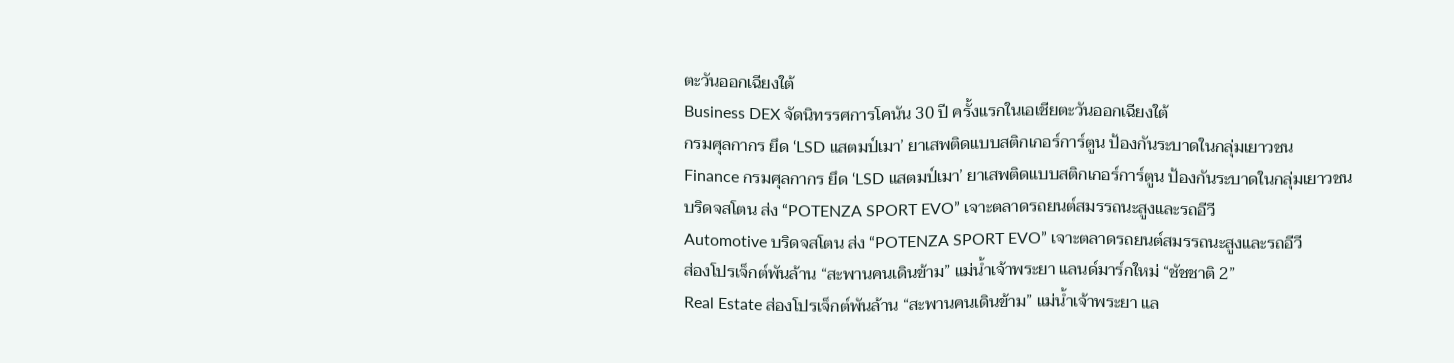ตะวันออกเฉียงใต้
Business DEX จัดนิทรรศการโคนัน 30 ปี ครั้งแรกในเอเชียตะวันออกเฉียงใต้
กรมศุลกากร ยึด ‘LSD แสตมป์เมา’ ยาเสพติดแบบสติกเกอร์การ์ตูน ป้องกันระบาดในกลุ่มเยาวชน
Finance กรมศุลกากร ยึด ‘LSD แสตมป์เมา’ ยาเสพติดแบบสติกเกอร์การ์ตูน ป้องกันระบาดในกลุ่มเยาวชน
บริดจสโตน ส่ง “POTENZA SPORT EVO” เจาะตลาดรถยนต์สมรรถนะสูงและรถอีวี
Automotive บริดจสโตน ส่ง “POTENZA SPORT EVO” เจาะตลาดรถยนต์สมรรถนะสูงและรถอีวี
ส่องโปรเจ็กต์พันล้าน “สะพานคนเดินข้าม” แม่น้ำเจ้าพระยา แลนด์มาร์กใหม่ “ชัชชาติ 2”
Real Estate ส่องโปรเจ็กต์พันล้าน “สะพานคนเดินข้าม” แม่น้ำเจ้าพระยา แล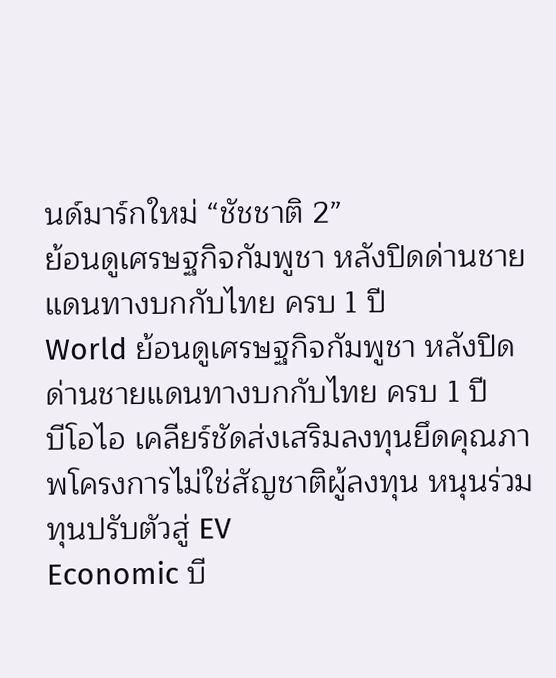นด์มาร์กใหม่ “ชัชชาติ 2”
ย้อนดูเศรษฐกิจกัมพูชา หลังปิดด่านชายแดนทางบกกับไทย ครบ 1 ปี
World ย้อนดูเศรษฐกิจกัมพูชา หลังปิดด่านชายแดนทางบกกับไทย ครบ 1 ปี
บีโอไอ เคลียร์ชัดส่งเสริมลงทุนยึดคุณภาพโครงการไม่ใช่สัญชาติผู้ลงทุน หนุนร่วมทุนปรับตัวสู่ EV
Economic บี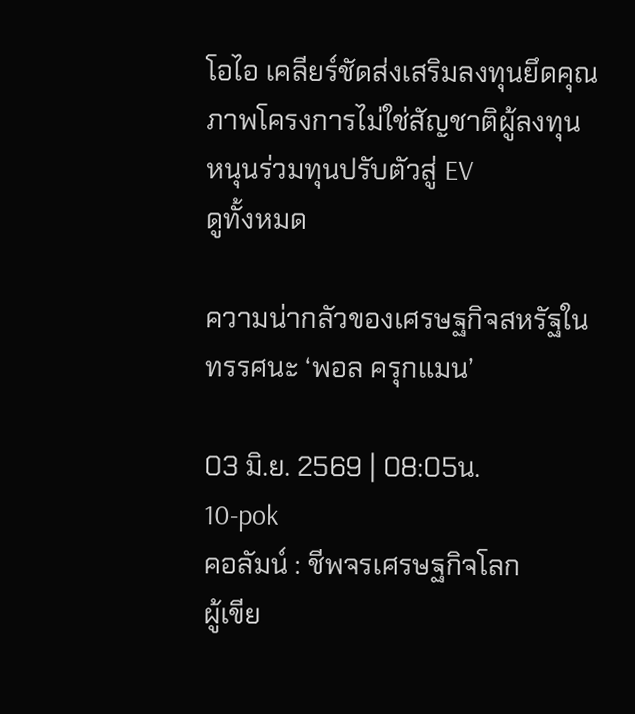โอไอ เคลียร์ชัดส่งเสริมลงทุนยึดคุณภาพโครงการไม่ใช่สัญชาติผู้ลงทุน หนุนร่วมทุนปรับตัวสู่ EV
ดูทั้งหมด

ความน่ากลัวของเศรษฐกิจสหรัฐในทรรศนะ ‘พอล ครุกแมน’

03 มิ.ย. 2569 | 08:05น.
10-pok
คอลัมน์ : ชีพจรเศรษฐกิจโลก
ผู้เขีย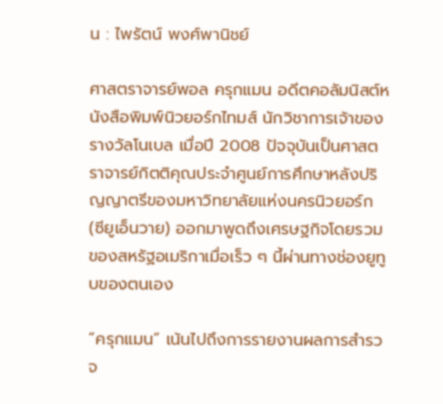น : ไพรัตน์ พงศ์พานิชย์

ศาสตราจารย์พอล ครุกแมน อดีตคอลัมนิสต์หนังสือพิมพ์นิวยอร์กไทมส์ นักวิชาการเจ้าของรางวัลโนเบล เมื่อปี 2008 ปัจจุบันเป็นศาสตราจารย์กิตติคุณประจำศูนย์การศึกษาหลังปริญญาตรีของมหาวิทยาลัยแห่งนครนิวยอร์ก (ซียูเอ็นวาย) ออกมาพูดถึงเศรษฐกิจโดยรวมของสหรัฐอเมริกาเมื่อเร็ว ๆ นี้ผ่านทางช่องยูทูบของตนเอง

“ครุกแมน” เน้นไปถึงการรายงานผลการสำรวจ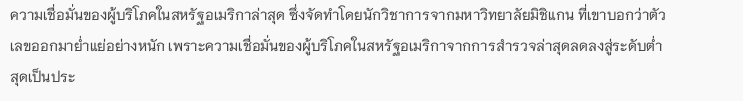ความเชื่อมั่นของผู้บริโภคในสหรัฐอเมริกาล่าสุด ซึ่งจัดทำโดยนักวิชาการจากมหาวิทยาลัยมิชิแกน ที่เขาบอกว่าตัวเลขออกมาย่ำแย่อย่างหนัก เพราะความเชื่อมั่นของผู้บริโภคในสหรัฐอเมริกาจากการสำรวจล่าสุดลดลงสู่ระดับต่ำสุดเป็นประ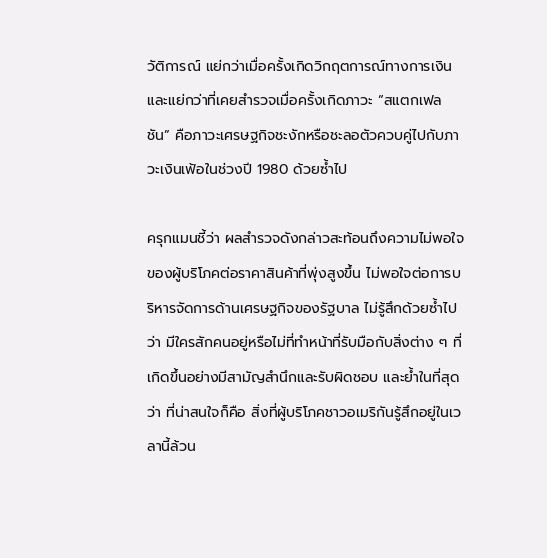วัติการณ์ แย่กว่าเมื่อครั้งเกิดวิกฤตการณ์ทางการเงิน และแย่กว่าที่เคยสำรวจเมื่อครั้งเกิดภาวะ “สแตกเฟลชัน” คือภาวะเศรษฐกิจชะงักหรือชะลอตัวควบคู่ไปกับภาวะเงินเฟ้อในช่วงปี 1980 ด้วยซ้ำไป

ครุกแมนชี้ว่า ผลสำรวจดังกล่าวสะท้อนถึงความไม่พอใจของผู้บริโภคต่อราคาสินค้าที่พุ่งสูงขึ้น ไม่พอใจต่อการบริหารจัดการด้านเศรษฐกิจของรัฐบาล ไม่รู้สึกด้วยซ้ำไปว่า มีใครสักคนอยู่หรือไม่ที่ทำหน้าที่รับมือกับสิ่งต่าง ๆ ที่เกิดขึ้นอย่างมีสามัญสำนึกและรับผิดชอบ และย้ำในที่สุดว่า ที่น่าสนใจก็คือ สิ่งที่ผู้บริโภคชาวอเมริกันรู้สึกอยู่ในเวลานี้ล้วน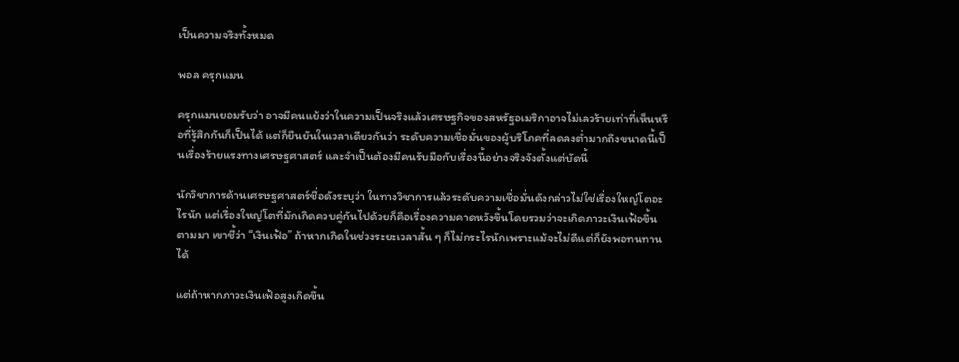เป็นความจริงทั้งหมด

พอล ครุกแมน

ครุกแมนยอมรับว่า อาจมีคนแย้งว่าในความเป็นจริงแล้วเศรษฐกิจของสหรัฐอเมริกาอาจไม่เลวร้ายเท่าที่เห็นหรือที่รู้สึกกันก็เป็นได้ แต่ก็ยืนยันในเวลาเดียวกันว่า ระดับความเชื่อมั่นของผู้บริโภคที่ลดลงต่ำมากถึงขนาดนี้เป็นเรื่องร้ายแรงทางเศรษฐศาสตร์ และจำเป็นต้องมีคนรับมือกับเรื่องนี้อย่างจริงจังตั้งแต่บัดนี้

นักวิชาการด้านเศรษฐศาสตร์ชื่อดังระบุว่า ในทางวิชาการแล้วระดับความเชื่อมั่นดังกล่าวไม่ใช่เรื่องใหญ่โตอะไรนัก แต่เรื่องใหญ่โตที่มักเกิดควบคู่กันไปด้วยก็คือเรื่องความคาดหวังขึ้นโดยรวมว่าจะเกิดภาวะเงินเฟ้อขึ้นตามมา เขาชี้ว่า “เงินเฟ้อ” ถ้าหากเกิดในช่วงระยะเวลาสั้น ๆ ก็ไม่กระไรนักเพราะแม้จะไม่ดีแต่ก็ยังพอทนทานได้

แต่ถ้าหากภาวะเงินเฟ้อสูงเกิดขึ้น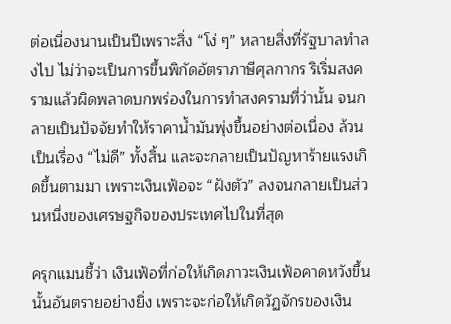ต่อเนื่องนานเป็นปีเพราะสิ่ง “โง่ ๆ” หลายสิ่งที่รัฐบาลทำลงไป ไม่ว่าจะเป็นการขึ้นพิกัดอัตราภาษีศุลกากร ริเริ่มสงครามแล้วผิดพลาดบกพร่องในการทำสงครามที่ว่านั้น จนกลายเป็นปัจจัยทำให้ราคาน้ำมันพุ่งขึ้นอย่างต่อเนื่อง ล้วนเป็นเรื่อง “ไม่ดี” ทั้งสิ้น และจะกลายเป็นปัญหาร้ายแรงเกิดขึ้นตามมา เพราะเงินเฟ้อจะ “ฝังตัว” ลงจนกลายเป็นส่วนหนึ่งของเศรษฐกิจของประเทศไปในที่สุด

ครุกแมนชี้ว่า เงินเฟ้อที่ก่อให้เกิดภาวะเงินเฟ้อคาดหวังขึ้นนั้นอันตรายอย่างยิ่ง เพราะจะก่อให้เกิดวัฏจักรของเงิน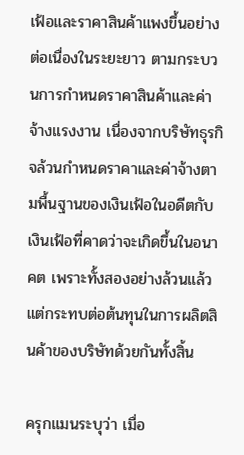เฟ้อและราคาสินค้าแพงขึ้นอย่างต่อเนื่องในระยะยาว ตามกระบวนการกำหนดราคาสินค้าและค่าจ้างแรงงาน เนื่องจากบริษัทธุรกิจล้วนกำหนดราคาและค่าจ้างตามพื้นฐานของเงินเฟ้อในอดีตกับเงินเฟ้อที่คาดว่าจะเกิดขึ้นในอนาคต เพราะทั้งสองอย่างล้วนแล้วแต่กระทบต่อต้นทุนในการผลิตสินค้าของบริษัทด้วยกันทั้งสิ้น

ครุกแมนระบุว่า เมื่อ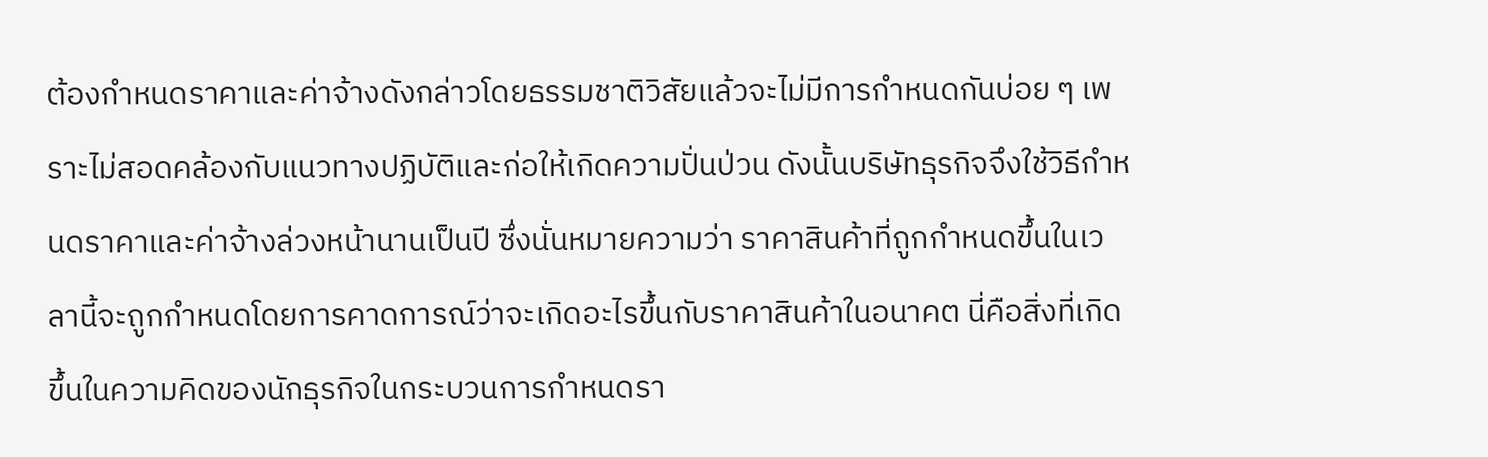ต้องกำหนดราคาและค่าจ้างดังกล่าวโดยธรรมชาติวิสัยแล้วจะไม่มีการกำหนดกันบ่อย ๆ เพราะไม่สอดคล้องกับแนวทางปฏิบัติและก่อให้เกิดความปั่นป่วน ดังนั้นบริษัทธุรกิจจึงใช้วิธีกำหนดราคาและค่าจ้างล่วงหน้านานเป็นปี ซึ่งนั่นหมายความว่า ราคาสินค้าที่ถูกกำหนดขึ้นในเวลานี้จะถูกกำหนดโดยการคาดการณ์ว่าจะเกิดอะไรขึ้นกับราคาสินค้าในอนาคต นี่คือสิ่งที่เกิดขึ้นในความคิดของนักธุรกิจในกระบวนการกำหนดรา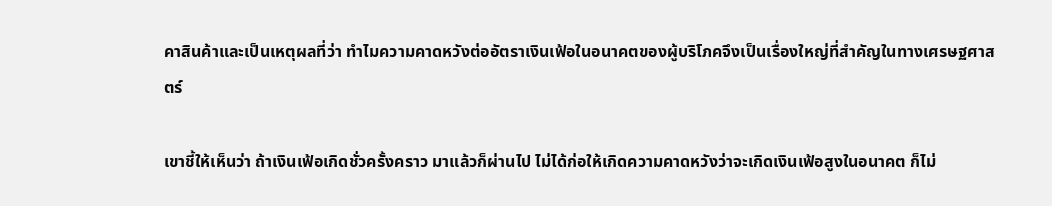คาสินค้าและเป็นเหตุผลที่ว่า ทำไมความคาดหวังต่ออัตราเงินเฟ้อในอนาคตของผู้บริโภคจึงเป็นเรื่องใหญ่ที่สำคัญในทางเศรษฐศาสตร์

เขาชี้ให้เห็นว่า ถ้าเงินเฟ้อเกิดชั่วครั้งคราว มาแล้วก็ผ่านไป ไม่ได้ก่อให้เกิดความคาดหวังว่าจะเกิดเงินเฟ้อสูงในอนาคต ก็ไม่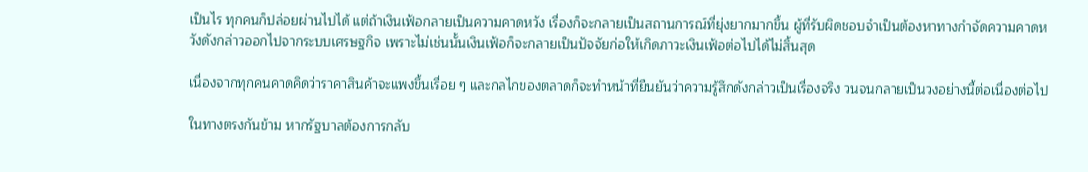เป็นไร ทุกคนก็ปล่อยผ่านไปได้ แต่ถ้าเงินเฟ้อกลายเป็นความคาดหวัง เรื่องก็จะกลายเป็นสถานการณ์ที่ยุ่งยากมากขึ้น ผู้ที่รับผิดชอบจำเป็นต้องหาทางกำจัดความคาดหวังดังกล่าวออกไปจากระบบเศรษฐกิจ เพราะไม่เช่นนั้นเงินเฟ้อก็จะกลายเป็นปัจจัยก่อให้เกิดภาวะเงินเฟ้อต่อไปได้ไม่สิ้นสุด

เนื่องจากทุกคนคาดคิดว่าราคาสินค้าจะแพงขึ้นเรื่อย ๆ และกลไกของตลาดก็จะทำหน้าที่ยืนยันว่าความรู้สึกดังกล่าวเป็นเรื่องจริง วนจนกลายเป็นวงอย่างนี้ต่อเนื่องต่อไป

ในทางตรงกันข้าม หากรัฐบาลต้องการกลับ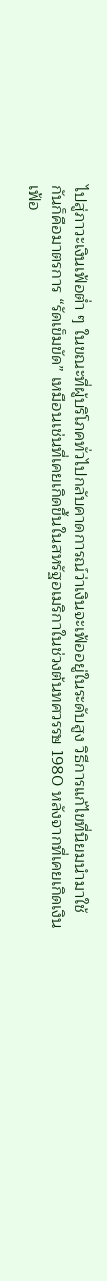ไปสู่ภาวะเงินเฟ้อต่ำ ๆ ในขณะที่ผู้บริโภคทั่วไปกลับคาดการณ์ว่าเงินจะเฟ้ออยู่ในระดับสูง วิธีการแก้ไขที่นิยมนำมาใช้กันก็คือมาตรการ “รัดเข็มขัด” เหมือนเช่นที่เคยเกิดขึ้นในสหรัฐอเมริกาในช่วงต้นทศวรรษ 1980 หลังจากที่เคยเกิดเงินเฟ้อ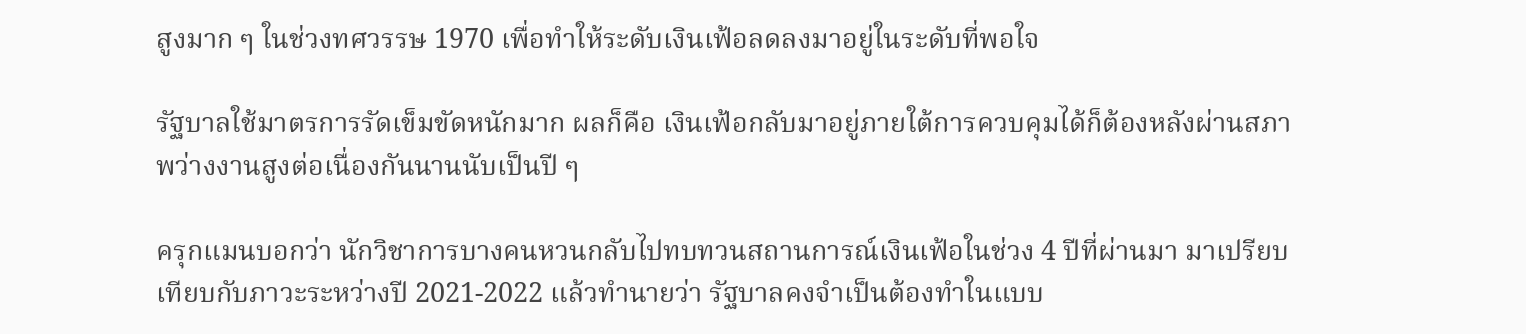สูงมาก ๆ ในช่วงทศวรรษ 1970 เพื่อทำให้ระดับเงินเฟ้อลดลงมาอยู่ในระดับที่พอใจ

รัฐบาลใช้มาตรการรัดเข็มขัดหนักมาก ผลก็คือ เงินเฟ้อกลับมาอยู่ภายใต้การควบคุมได้ก็ต้องหลังผ่านสภาพว่างงานสูงต่อเนื่องกันนานนับเป็นปี ๆ

ครุกแมนบอกว่า นักวิชาการบางคนหวนกลับไปทบทวนสถานการณ์เงินเฟ้อในช่วง 4 ปีที่ผ่านมา มาเปรียบเทียบกับภาวะระหว่างปี 2021-2022 แล้วทำนายว่า รัฐบาลคงจำเป็นต้องทำในแบบ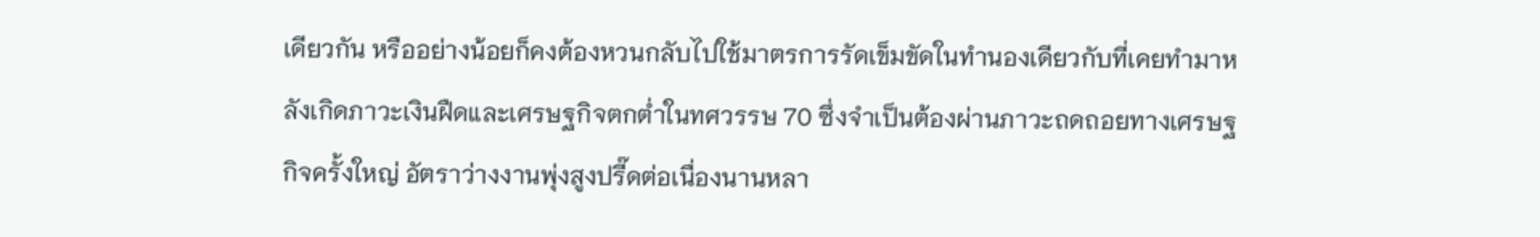เดียวกัน หรืออย่างน้อยก็คงต้องหวนกลับไปใช้มาตรการรัดเข็มขัดในทำนองเดียวกับที่เคยทำมาหลังเกิดภาวะเงินฝืดและเศรษฐกิจตกต่ำในทศวรรษ 70 ซึ่งจำเป็นต้องผ่านภาวะถดถอยทางเศรษฐกิจครั้งใหญ่ อัตราว่างงานพุ่งสูงปรี๊ดต่อเนื่องนานหลา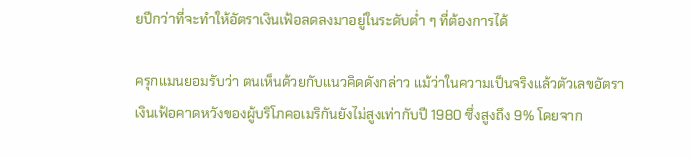ยปีกว่าที่จะทำให้อัตราเงินเฟ้อลดลงมาอยู่ในระดับต่ำ ๆ ที่ต้องการได้

ครุกแมนยอมรับว่า ตนเห็นด้วยกับแนวคิดดังกล่าว แม้ว่าในความเป็นจริงแล้วตัวเลขอัตราเงินเฟ้อคาดหวังของผู้บริโภคอเมริกันยังไม่สูงเท่ากับปี 1980 ซึ่งสูงถึง 9% โดยจาก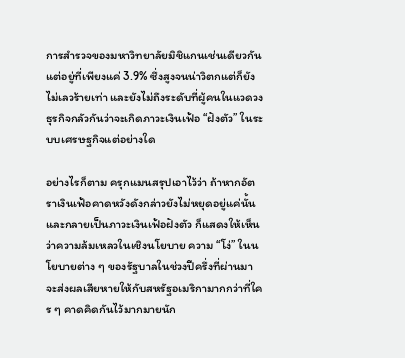การสำรวจของมหาวิทยาลัยมิชิแกนเช่นเดียวกัน แต่อยู่ที่เพียงแค่ 3.9% ซึ่งสูงจนน่าวิตกแต่ก็ยังไม่เลวร้ายเท่า และยังไม่ถึงระดับที่ผู้คนในแวดวงธุรกิจกลัวกันว่าจะเกิดภาวะเงินเฟ้อ “ฝังตัว” ในระบบเศรษฐกิจแต่อย่างใด

อย่างไรก็ตาม ครุกแมนสรุปเอาไว้ว่า ถ้าหากอัตราเงินเฟ้อคาดหวังดังกล่าวยังไม่หยุดอยู่แค่นั้น และกลายเป็นภาวะเงินเฟ้อฝังตัว ก็แสดงให้เห็นว่าความล้มเหลวในเชิงนโยบาย ความ “โง่” ในนโยบายต่าง ๆ ของรัฐบาลในช่วงปีครึ่งที่ผ่านมา จะส่งผลเสียหายให้กับสหรัฐอเมริกามากกว่าที่ใคร ๆ คาดคิดกันไว้มากมายนัก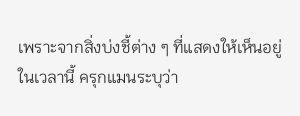เพราะจากสิ่งบ่งชี้ต่าง ๆ ที่แสดงให้เห็นอยู่ในเวลานี้ ครุกแมนระบุว่า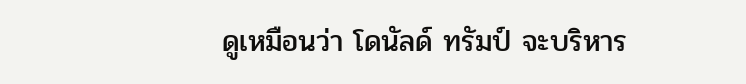ดูเหมือนว่า โดนัลด์ ทรัมป์ จะบริหาร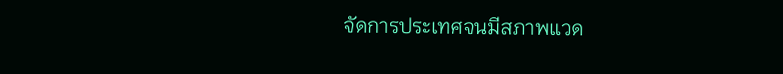จัดการประเทศจนมีสภาพแวด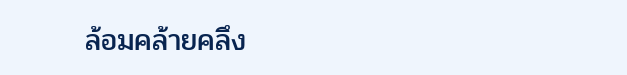ล้อมคล้ายคลึง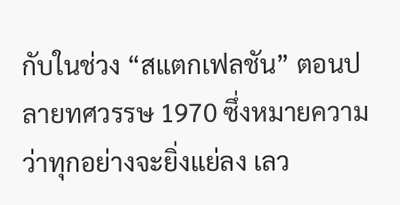กับในช่วง “สแตกเฟลชัน” ตอนปลายทศวรรษ 1970 ซึ่งหมายความว่าทุกอย่างจะยิ่งแย่ลง เลว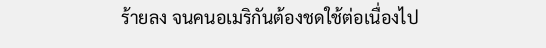ร้ายลง จนคนอเมริกันต้องชดใช้ต่อเนื่องไป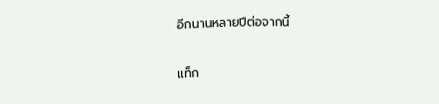อีกนานหลายปีต่อจากนี้

แท็ก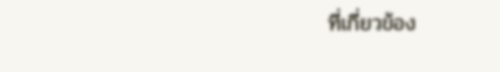ที่เกี่ยวข้อง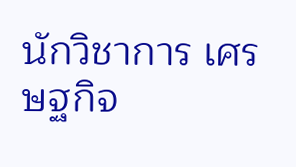นักวิชาการ เศรษฐกิจ